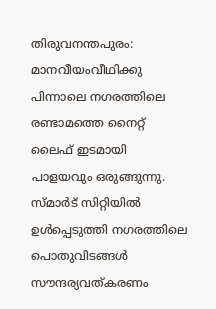തിരുവനന്തപുരം: മാനവീയംവീഥിക്കു പിന്നാലെ നഗരത്തിലെ രണ്ടാമത്തെ നൈറ്റ് ലൈഫ് ഇടമായി പാളയവും ഒരുങ്ങുന്നു. സ്മാര്‍ട് സിറ്റിയില്‍ ഉള്‍പ്പെടുത്തി നഗരത്തിലെ പൊതുവിടങ്ങള്‍ സൗന്ദര്യവത്കരണം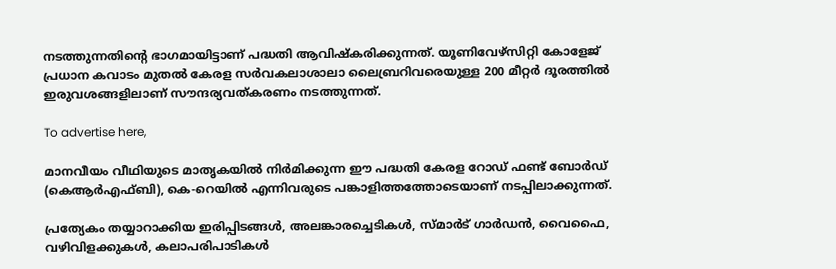നടത്തുന്നതിന്റെ ഭാഗമായിട്ടാണ് പദ്ധതി ആവിഷ്‌കരിക്കുന്നത്. യൂണിവേഴ്സിറ്റി കോളേജ് പ്രധാന കവാടം മുതല്‍ കേരള സര്‍വകലാശാലാ ലൈബ്രറിവരെയുള്ള 200 മീറ്റര്‍ ദൂരത്തില്‍ ഇരുവശങ്ങളിലാണ് സൗന്ദര്യവത്കരണം നടത്തുന്നത്.

To advertise here,

മാനവീയം വീഥിയുടെ മാതൃകയില്‍ നിര്‍മിക്കുന്ന ഈ പദ്ധതി കേരള റോഡ് ഫണ്ട് ബോര്‍ഡ് (കെആര്‍എഫ്ബി), കെ-റെയില്‍ എന്നിവരുടെ പങ്കാളിത്തത്തോടെയാണ് നടപ്പിലാക്കുന്നത്.

പ്രത്യേകം തയ്യാറാക്കിയ ഇരിപ്പിടങ്ങള്‍, അലങ്കാരച്ചെടികള്‍, സ്മാര്‍ട് ഗാര്‍ഡന്‍, വൈഫൈ, വഴിവിളക്കുകള്‍, കലാപരിപാടികള്‍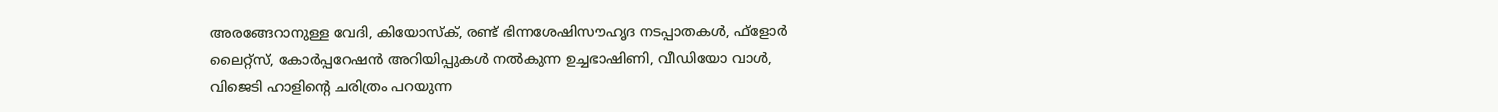അരങ്ങേറാനുള്ള വേദി, കിയോസ്‌ക്, രണ്ട് ഭിന്നശേഷിസൗഹൃദ നടപ്പാതകള്‍, ഫ്‌ളോര്‍ ലൈറ്റ്സ്, കോര്‍പ്പറേഷന്‍ അറിയിപ്പുകള്‍ നല്‍കുന്ന ഉച്ചഭാഷിണി, വീഡിയോ വാള്‍, വിജെടി ഹാളിന്റെ ചരിത്രം പറയുന്ന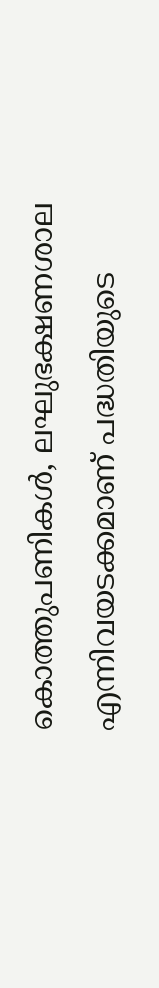കൊത്തുപണികള്‍, ലഘുഭക്ഷണശാല എന്നിവയടക്കമാണ് പദ്ധതിയുടെ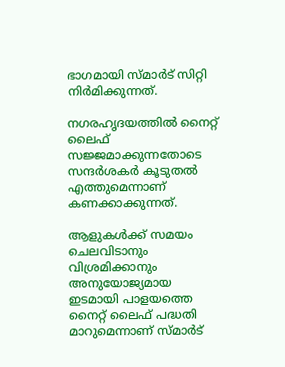ഭാഗമായി സ്മാര്‍ട് സിറ്റി നിര്‍മിക്കുന്നത്.

നഗരഹൃദയത്തില്‍ നൈറ്റ് ലൈഫ് സജ്ജമാക്കുന്നതോടെ സന്ദര്‍ശകര്‍ കൂടുതല്‍ എത്തുമെന്നാണ് കണക്കാക്കുന്നത്.

ആളുകള്‍ക്ക് സമയം ചെലവിടാനും വിശ്രമിക്കാനും അനുയോജ്യമായ ഇടമായി പാളയത്തെ നൈറ്റ് ലൈഫ് പദ്ധതി മാറുമെന്നാണ് സ്മാര്‍ട്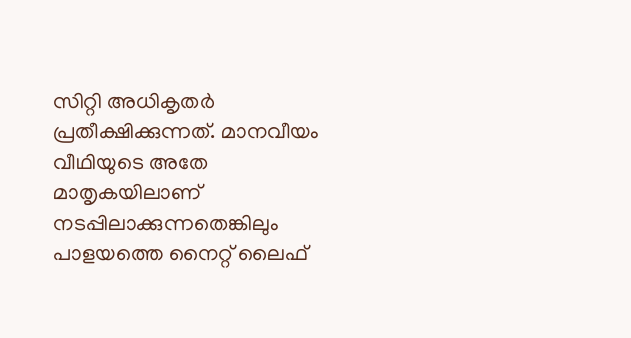സിറ്റി അധികൃതര്‍ പ്രതീക്ഷിക്കുന്നത്. മാനവീയം വീഥിയുടെ അതേ മാതൃകയിലാണ് നടപ്പിലാക്കുന്നതെങ്കിലും പാളയത്തെ നൈറ്റ് ലൈഫ്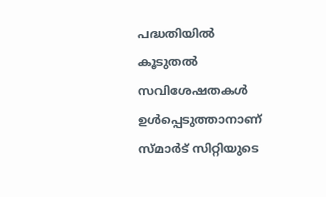പദ്ധതിയില്‍ കൂടുതല്‍ സവിശേഷതകള്‍ ഉള്‍പ്പെടുത്താനാണ് സ്മാര്‍ട് സിറ്റിയുടെ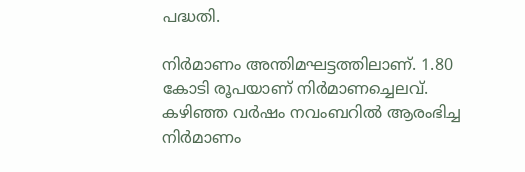പദ്ധതി.

നിര്‍മാണം അന്തിമഘട്ടത്തിലാണ്. 1.80 കോടി രൂപയാണ് നിര്‍മാണച്ചെലവ്. കഴിഞ്ഞ വര്‍ഷം നവംബറില്‍ ആരംഭിച്ച നിര്‍മാണം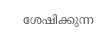ശേഷിക്കുന്ന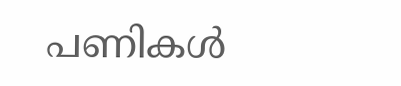പണികള്‍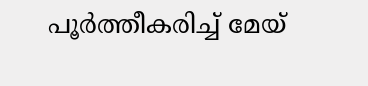പൂര്‍ത്തീകരിച്ച് മേയ്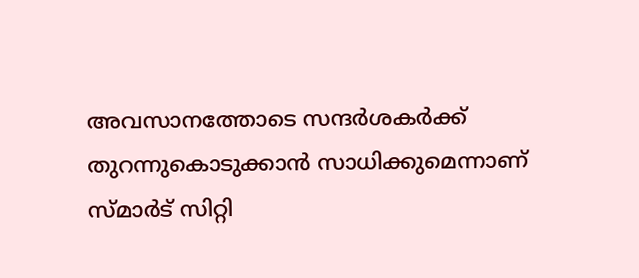അവസാനത്തോടെ സന്ദര്‍ശകര്‍ക്ക് തുറന്നുകൊടുക്കാന്‍ സാധിക്കുമെന്നാണ് സ്മാര്‍ട് സിറ്റി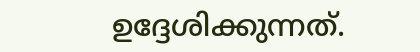ഉദ്ദേശിക്കുന്നത്.